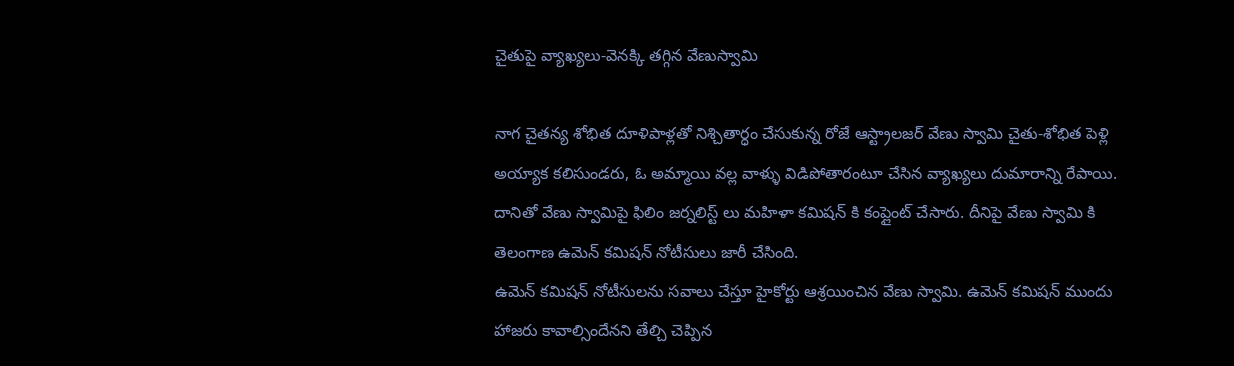చైతుపై వ్యాఖ్యలు-వెనక్కి తగ్గిన వేణుస్వామి

నాగ చైతన్య శోభిత దూళిపాళ్లతో నిశ్చితార్ధం చేసుకున్న రోజే ఆస్ట్రాలజర్ వేణు స్వామి చైతు-శోభిత పెళ్లి అయ్యాక కలిసుండరు, ఓ అమ్మాయి వల్ల వాళ్ళు విడిపోతారంటూ చేసిన వ్యాఖ్యలు దుమారాన్ని రేపాయి. దానితో వేణు స్వామిపై ఫిలిం జర్నలిస్ట్ లు మహిళా కమిషన్ కి కంప్లైంట్ చేసారు. దీనిపై వేణు స్వామి కి తెలంగాణ ఉమెన్ కమిషన్ నోటీసులు జారీ చేసింది.
ఉమెన్ కమిషన్ నోటీసులను సవాలు చేస్తూ హైకోర్టు ఆశ్రయించిన వేణు స్వామి. ఉమెన్ కమిషన్ ముందు హాజరు కావాల్సిందేనని తేల్చి చెప్పిన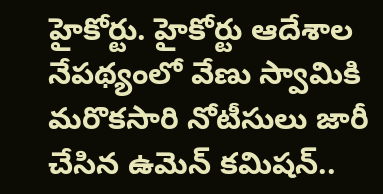హైకోర్టు. హైకోర్టు ఆదేశాల నేపథ్యంలో వేణు స్వామికి మరొకసారి నోటీసులు జారీ చేసిన ఉమెన్ కమిషన్..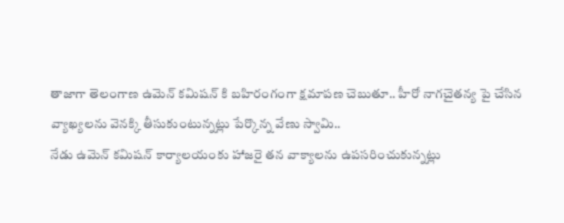తాజాగా తెలంగాణ ఉమెన్ కమిషన్ కి బహిరంగంగా క్షమాపణ చెబుతూ.. హీరో నాగచైతన్య పై చేసిన వ్యాఖ్యలను వెనక్కి తీసుకుంటున్నట్లు పేర్కొన్న వేణు స్వామి..
నేడు ఉమెన్ కమిషన్ కార్యాలయంకు హాజరై తన వాక్యాలను ఉపసరించుకున్నట్లు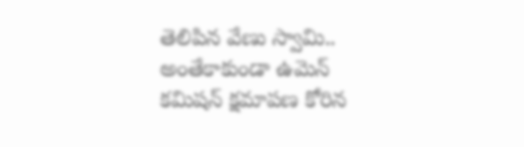తెలిపిన వేణు స్వామి.. అంతేకాకుండా ఉమెన్ కమిషన్ క్షమాపణ కోరిన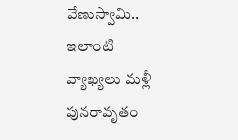వేణుస్వామి.. ఇలాంటి వ్యాఖ్యలు మళ్లీ పునరావృతం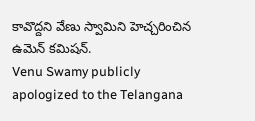కావొద్దని వేణు స్వామిని హెచ్చరించిన ఉమెన్ కమిషన్.
Venu Swamy publicly apologized to the Telangana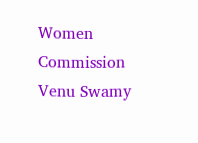Women Commission
Venu Swamy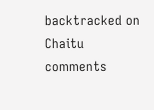backtracked on Chaitu comments